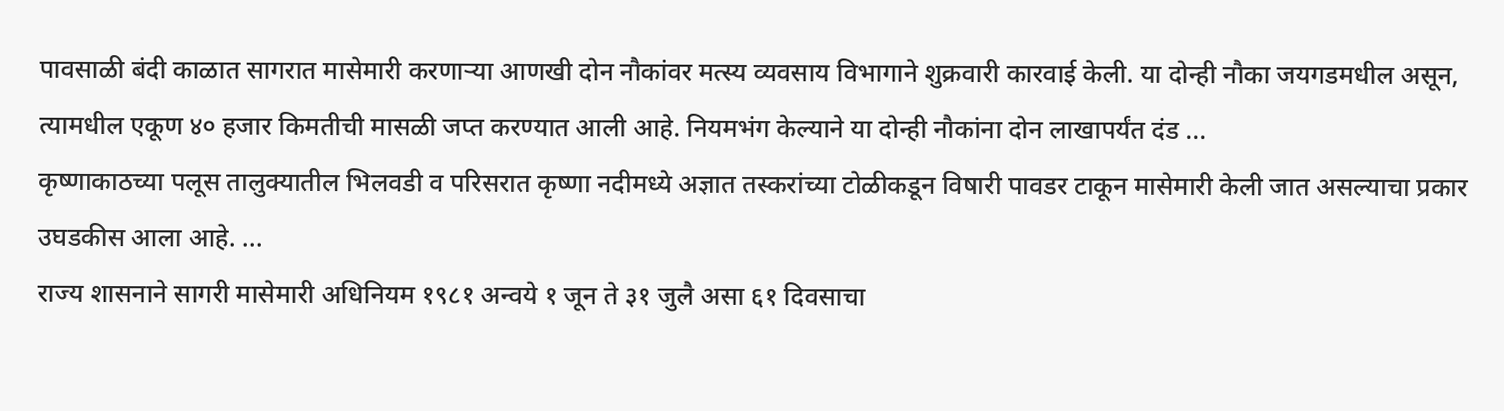पावसाळी बंदी काळात सागरात मासेमारी करणाऱ्या आणखी दोन नौकांवर मत्स्य व्यवसाय विभागाने शुक्रवारी कारवाई केली. या दोन्ही नौका जयगडमधील असून, त्यामधील एकूण ४० हजार किमतीची मासळी जप्त करण्यात आली आहे. नियमभंग केल्याने या दोन्ही नौकांना दोन लाखापर्यंत दंड ...
कृष्णाकाठच्या पलूस तालुक्यातील भिलवडी व परिसरात कृष्णा नदीमध्ये अज्ञात तस्करांच्या टोळीकडून विषारी पावडर टाकून मासेमारी केली जात असल्याचा प्रकार उघडकीस आला आहे. ...
राज्य शासनाने सागरी मासेमारी अधिनियम १९८१ अन्वये १ जून ते ३१ जुलै असा ६१ दिवसाचा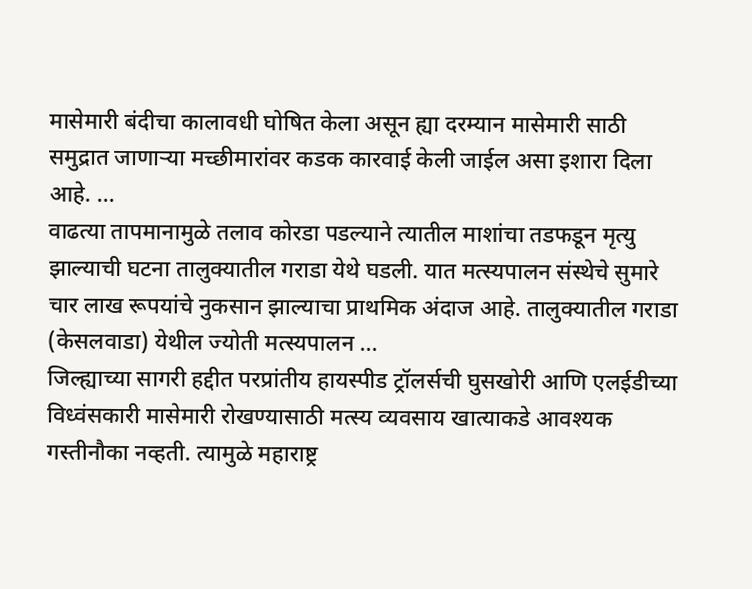मासेमारी बंदीचा कालावधी घोषित केला असून ह्या दरम्यान मासेमारी साठी समुद्रात जाणाऱ्या मच्छीमारांवर कडक कारवाई केली जाईल असा इशारा दिला आहे. ...
वाढत्या तापमानामुळे तलाव कोरडा पडल्याने त्यातील माशांचा तडफडून मृत्यु झाल्याची घटना तालुक्यातील गराडा येथे घडली. यात मत्स्यपालन संस्थेचे सुमारे चार लाख रूपयांचे नुकसान झाल्याचा प्राथमिक अंदाज आहे. तालुक्यातील गराडा (केसलवाडा) येथील ज्योती मत्स्यपालन ...
जिल्ह्याच्या सागरी हद्दीत परप्रांतीय हायस्पीड ट्रॉलर्सची घुसखोरी आणि एलईडीच्या विध्वंसकारी मासेमारी रोखण्यासाठी मत्स्य व्यवसाय खात्याकडे आवश्यक गस्तीनौका नव्हती. त्यामुळे महाराष्ट्र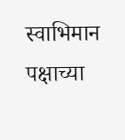स्वाभिमान पक्षाच्या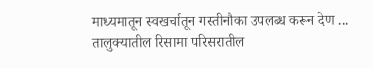माध्यमातून स्वखर्चातून गस्तीनौका उपलब्ध करून देण ...
तालुक्यातील रिसामा परिसरातील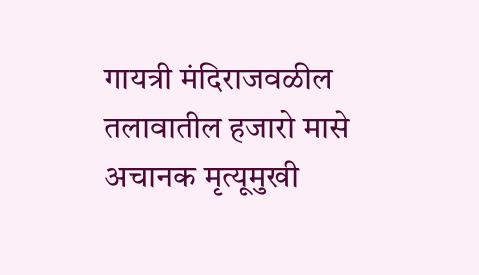गायत्री मंदिराजवळील तलावातील हजारो मासे अचानक मृत्यूमुखी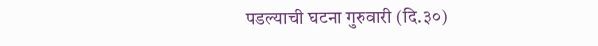पडल्याची घटना गुरुवारी (दि.३०)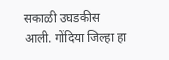सकाळी उघडकीस आली. गोंदिया जिल्हा हा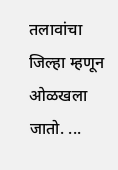तलावांचा जिल्हा म्हणून ओळखला जातो. ...